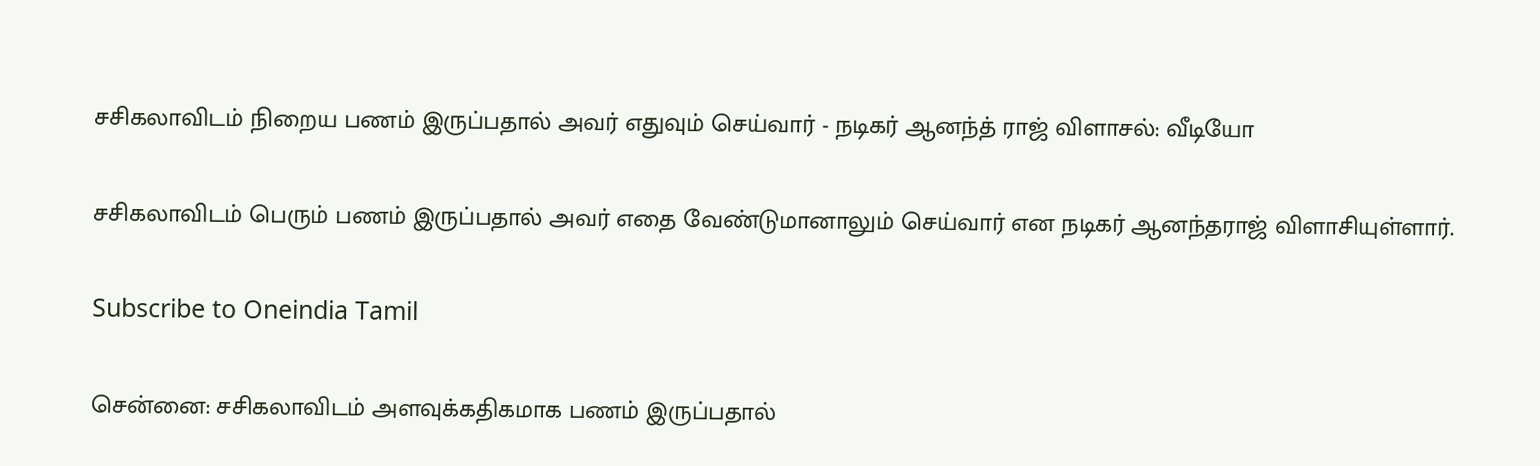சசிகலாவிடம் நிறைய பணம் இருப்பதால் அவர் எதுவும் செய்வார் - நடிகர் ஆனந்த் ராஜ் விளாசல்: வீடியோ

சசிகலாவிடம் பெரும் பணம் இருப்பதால் அவர் எதை வேண்டுமானாலும் செய்வார் என நடிகர் ஆனந்தராஜ் விளாசியுள்ளார்.

Subscribe to Oneindia Tamil

சென்னை: சசிகலாவிடம் அளவுக்கதிகமாக பணம் இருப்பதால்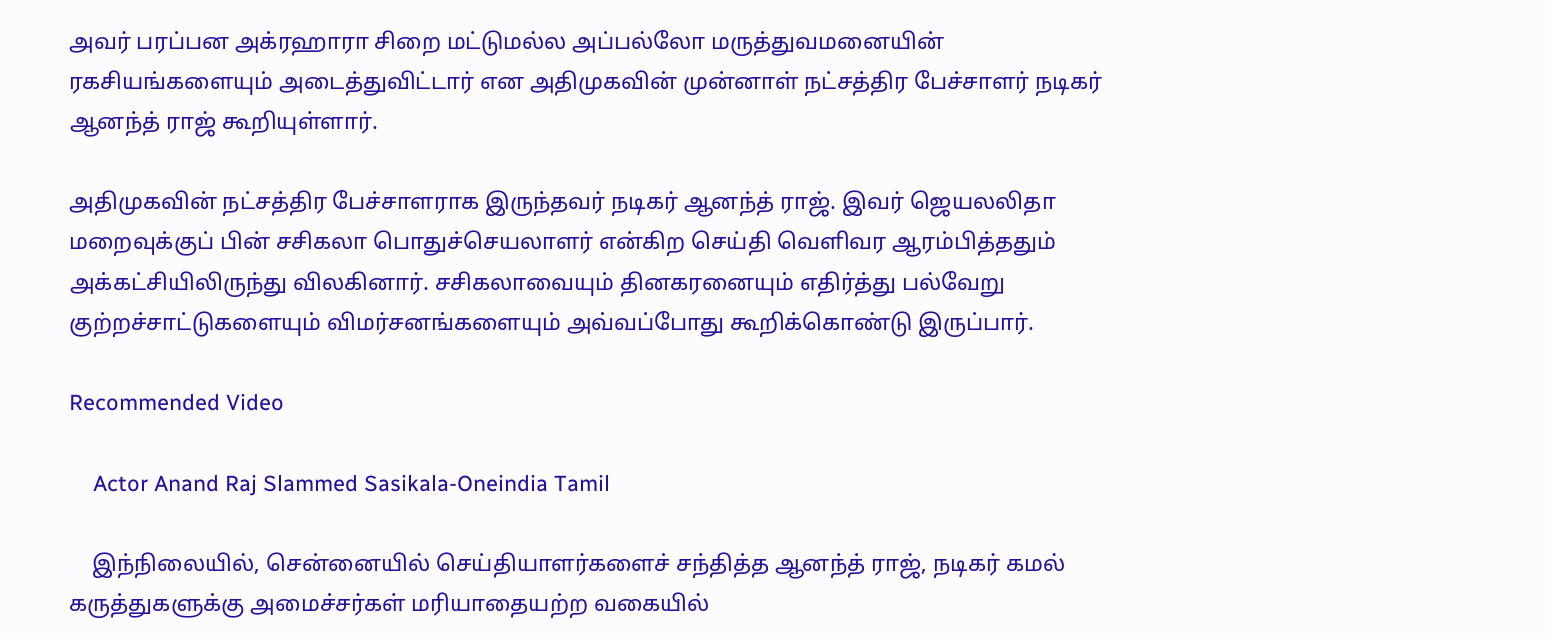அவர் பரப்பன அக்ரஹாரா சிறை மட்டுமல்ல அப்பல்லோ மருத்துவமனையின் ரகசியங்களையும் அடைத்துவிட்டார் என அதிமுகவின் முன்னாள் நட்சத்திர பேச்சாளர் நடிகர் ஆனந்த் ராஜ் கூறியுள்ளார்.

அதிமுகவின் நட்சத்திர பேச்சாளராக இருந்தவர் நடிகர் ஆனந்த் ராஜ். இவர் ஜெயலலிதா மறைவுக்குப் பின் சசிகலா பொதுச்செயலாளர் என்கிற செய்தி வெளிவர ஆரம்பித்ததும் அக்கட்சியிலிருந்து விலகினார். சசிகலாவையும் தினகரனையும் எதிர்த்து பல்வேறு குற்றச்சாட்டுகளையும் விமர்சனங்களையும் அவ்வப்போது கூறிக்கொண்டு இருப்பார்.

Recommended Video

    Actor Anand Raj Slammed Sasikala-Oneindia Tamil

    இந்நிலையில், சென்னையில் செய்தியாளர்களைச் சந்தித்த ஆனந்த் ராஜ், நடிகர் கமல் கருத்துகளுக்கு அமைச்சர்கள் மரியாதையற்ற வகையில்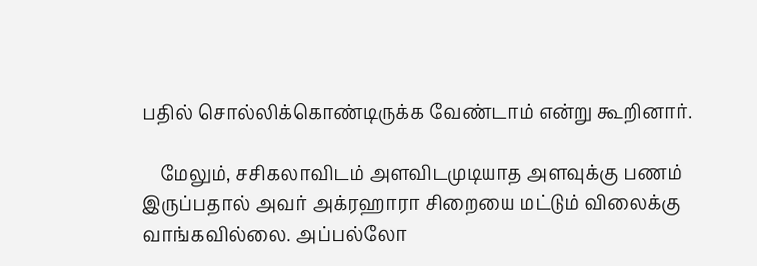பதில் சொல்லிக்கொண்டிருக்க வேண்டாம் என்று கூறினார்.

    மேலும், சசிகலாவிடம் அளவிடமுடியாத அளவுக்கு பணம் இருப்பதால் அவர் அக்ரஹாரா சிறையை மட்டும் விலைக்கு வாங்கவில்லை. அப்பல்லோ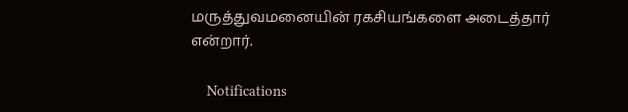மருத்துவமனையின் ரகசியங்களை அடைத்தார் என்றார்.

    Notifications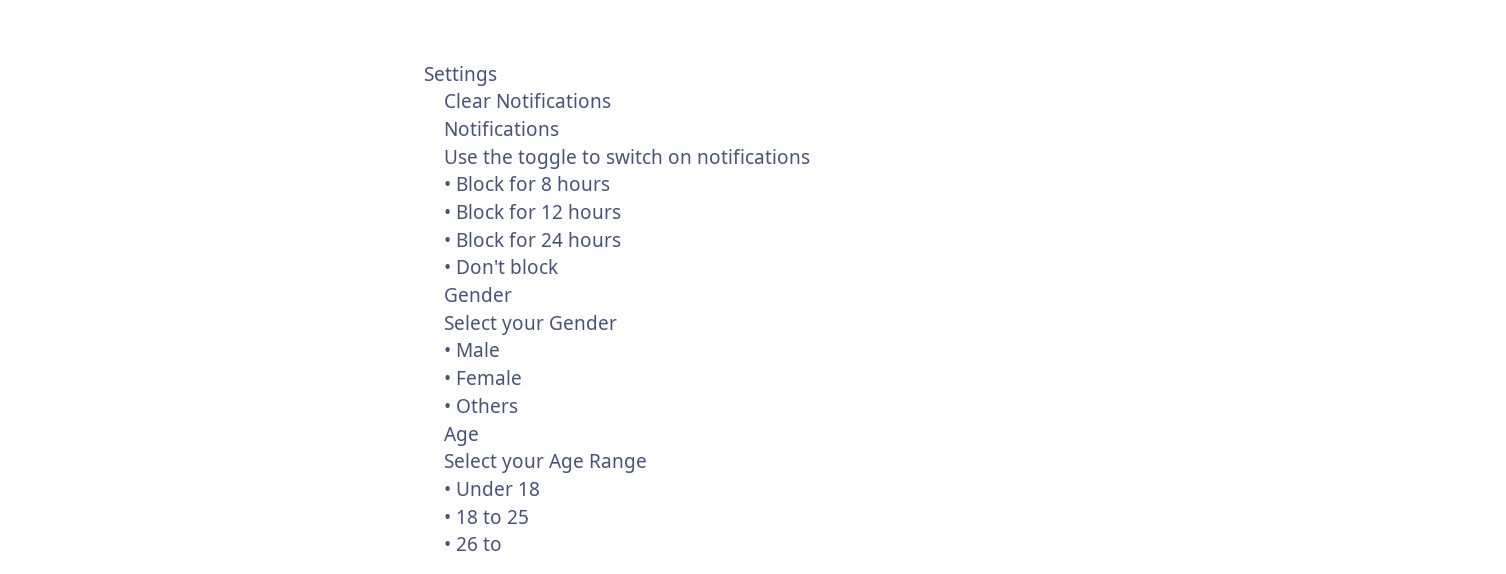Settings
    Clear Notifications
    Notifications
    Use the toggle to switch on notifications
    • Block for 8 hours
    • Block for 12 hours
    • Block for 24 hours
    • Don't block
    Gender
    Select your Gender
    • Male
    • Female
    • Others
    Age
    Select your Age Range
    • Under 18
    • 18 to 25
    • 26 to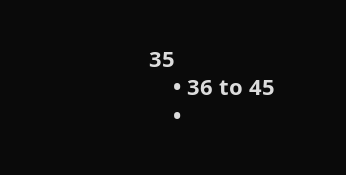35
    • 36 to 45
    •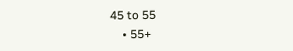45 to 55
    • 55+